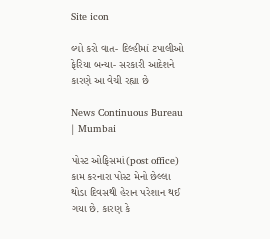Site icon

લ્યો કરો વાત- દિલ્હીમાં ટપાલીઓ ફેરિયા બન્યા- સરકારી આદેશને કારણે આ વેચી રહ્યા છે

News Continuous Bureau | Mumbai

પોસ્ટ ઓફિસમાં(post office) કામ કરનારા પોસ્ટ મેનો છેલ્લા થોડા દિવસથી હેરાન પરેશાન થઈ ગયા છે. કારણ કે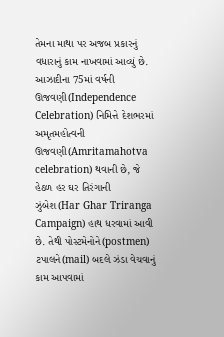તેમના માથા પર અજબ પ્રકારનું વધારાનું કામ નાખવામાં આવ્યું છે. આઝાદીના 75માં વર્ષની ઊજવણી(Independence Celebration) નિમિત્તે દેશભરમાં અમૃતમહોત્વની ઊજવણી(Amritamahotva celebration) થવાની છે, જે હેઠળ હર ઘર તિરંગાની ઝુંબેશ(Har Ghar Triranga Campaign) હાથ ધરવામાં આવી છે. તેથી પોસ્ટમેનોને(postmen) ટપાલને(mail) બદલે ઝંડા વેચવાનું કામ આપવામાં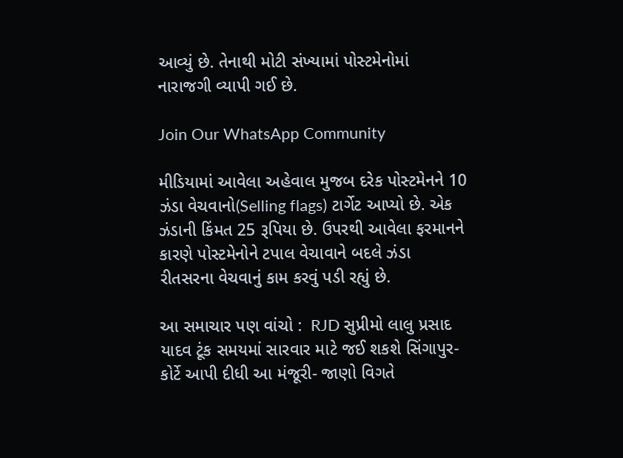આવ્યું છે. તેનાથી મોટી સંખ્યામાં પોસ્ટમેનોમાં નારાજગી વ્યાપી ગઈ છે.

Join Our WhatsApp Community

મીડિયામાં આવેલા અહેવાલ મુજબ દરેક પોસ્ટમેનને 10 ઝંડા વેચવાનો(Selling flags) ટાર્ગેટ આપ્યો છે. એક ઝંડાની કિંમત 25 રૂપિયા છે. ઉપરથી આવેલા ફરમાનને કારણે પોસ્ટમેનોને ટપાલ વેચાવાને બદલે ઝંડા રીતસરના વેચવાનું કામ કરવું પડી રહ્યું છે.

આ સમાચાર પણ વાંચો :  RJD સુપ્રીમો લાલુ પ્રસાદ યાદવ ટૂંક સમયમાં સારવાર માટે જઈ શકશે સિંગાપુર- કોર્ટે આપી દીધી આ મંજૂરી- જાણો વિગતે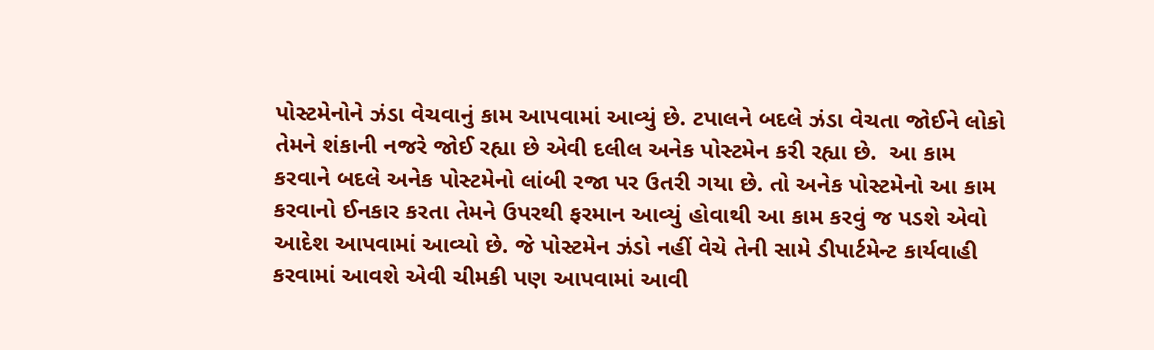પોસ્ટમેનોને ઝંડા વેચવાનું કામ આપવામાં આવ્યું છે. ટપાલને બદલે ઝંડા વેચતા જોઈને લોકો તેમને શંકાની નજરે જોઈ રહ્યા છે એવી દલીલ અનેક પોસ્ટમેન કરી રહ્યા છે.  આ કામ કરવાને બદલે અનેક પોસ્ટમેનો લાંબી રજા પર ઉતરી ગયા છે. તો અનેક પોસ્ટમેનો આ કામ કરવાનો ઈનકાર કરતા તેમને ઉપરથી ફરમાન આવ્યું હોવાથી આ કામ કરવું જ પડશે એવો આદેશ આપવામાં આવ્યો છે. જે પોસ્ટમેન ઝંડો નહીં વેચે તેની સામે ડીપાર્ટમેન્ટ કાર્યવાહી કરવામાં આવશે એવી ચીમકી પણ આપવામાં આવી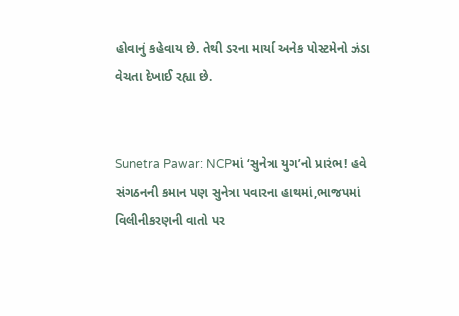હોવાનું કહેવાય છે. તેથી ડરના માર્યા અનેક પોસ્ટમેનો ઝંડા વેચતા દેખાઈ રહ્યા છે.


Sunetra Pawar: NCPમાં ‘સુનેત્રા યુગ’નો પ્રારંભ! હવે સંગઠનની કમાન પણ સુનેત્રા પવારના હાથમાં,ભાજપમાં વિલીનીકરણની વાતો પર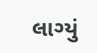લાગ્યું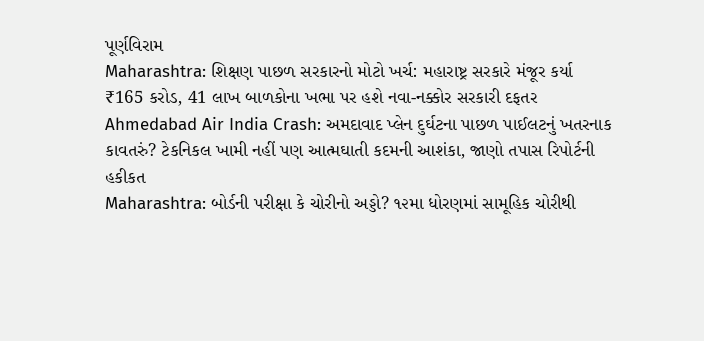પૂર્ણવિરામ
Maharashtra: શિક્ષણ પાછળ સરકારનો મોટો ખર્ચ: મહારાષ્ટ્ર સરકારે મંજૂર કર્યા ₹165 કરોડ, 41 લાખ બાળકોના ખભા પર હશે નવા-નક્કોર સરકારી દફતર
Ahmedabad Air India Crash: અમદાવાદ પ્લેન દુર્ઘટના પાછળ પાઈલટનું ખતરનાક કાવતરું? ટેકનિકલ ખામી નહીં પણ આત્મઘાતી કદમની આશંકા, જાણો તપાસ રિપોર્ટની હકીકત
Maharashtra: બોર્ડની પરીક્ષા કે ચોરીનો અડ્ડો? ૧૨મા ધોરણમાં સામૂહિક ચોરીથી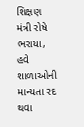શિક્ષણ મંત્રી રોષે ભરાયા, હવે શાળાઓની માન્યતા રદ થવા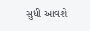સુધી આવશે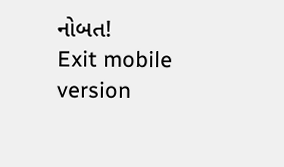નોબત!
Exit mobile version